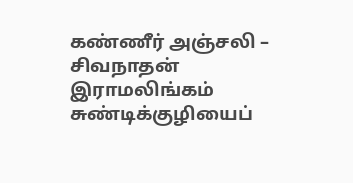கண்ணீர் அஞ்சலி – சிவநாதன் இராமலிங்கம்
சுண்டிக்குழியைப்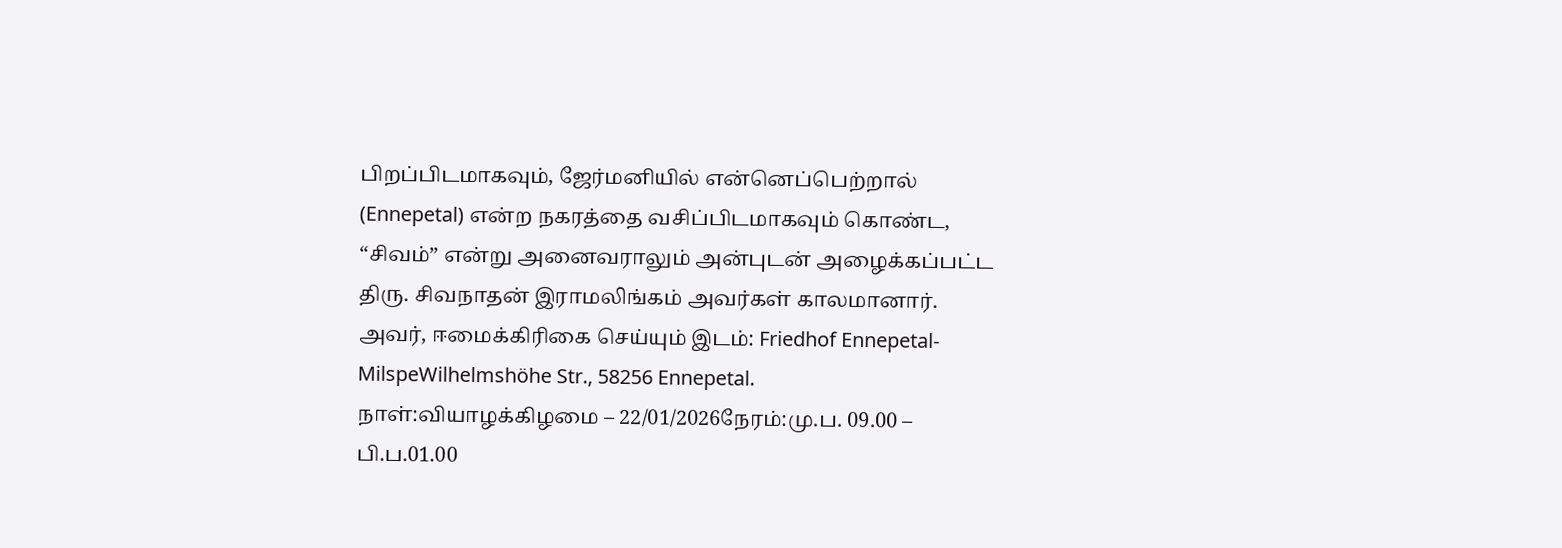பிறப்பிடமாகவும், ஜேர்மனியில் என்னெப்பெற்றால் (Ennepetal) என்ற நகரத்தை வசிப்பிடமாகவும் கொண்ட, “சிவம்” என்று அனைவராலும் அன்புடன் அழைக்கப்பட்ட திரு. சிவநாதன் இராமலிங்கம் அவர்கள் காலமானார். அவர், ஈமைக்கிரிகை செய்யும் இடம்: Friedhof Ennepetal-MilspeWilhelmshöhe Str., 58256 Ennepetal. நாள்:வியாழக்கிழமை – 22/01/2026நேரம்:மு.ப. 09.00 – பி.ப.01.00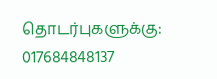தொடர்புகளுக்கு: 017684848137